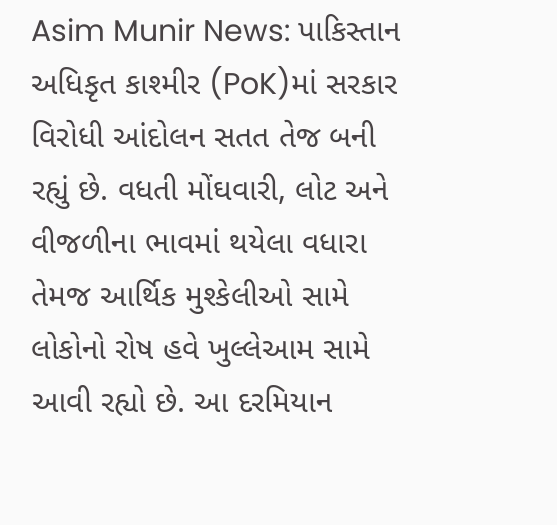Asim Munir News: પાકિસ્તાન અધિકૃત કાશ્મીર (PoK)માં સરકાર વિરોધી આંદોલન સતત તેજ બની રહ્યું છે. વધતી મોંઘવારી, લોટ અને વીજળીના ભાવમાં થયેલા વધારા તેમજ આર્થિક મુશ્કેલીઓ સામે લોકોનો રોષ હવે ખુલ્લેઆમ સામે આવી રહ્યો છે. આ દરમિયાન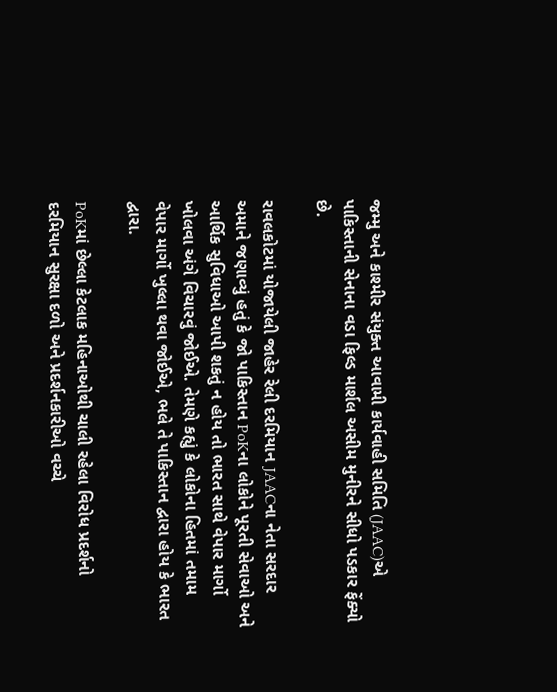જમ્મુ અને કાશ્મીર સંયુક્ત આવામી કાર્યવાહી સમિતિ (JAAC)એ પાકિસ્તાની સેનાના વડા ફિલ્ડ માર્શલ અસીમ મુનીરને સીધો પડકાર ફેંક્યો છે.

રાવલકોટમાં યોજાયેલી જાહેર રેલી દરમિયાન JAACના નેતા સરદાર અમાને જણાવ્યું હતું કે જો પાકિસ્તાન PoKના લોકોને પૂરતી સેવાઓ અને આર્થિક સુવિધાઓ આપી શકતું ન હોય તો ભારત સાથે વેપાર માર્ગો ખોલવા અંગે વિચારવું જોઈએ. તેમણે કહ્યું કે લોકોના હિતમાં તમામ વેપાર માર્ગો ખુલ્લા થવા જોઈએ, ભલે તે પાકિસ્તાન દ્વારા હોય કે ભારત દ્વારા.

PoKમાં છેલ્લા કેટલાક મહિનાઓથી ચાલી રહેલા વિરોધ પ્રદર્શનો દરમિયાન સુરક્ષા દળો અને પ્રદર્શનકારીઓ વચ્ચે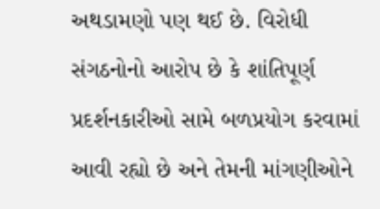અથડામણો પણ થઈ છે. વિરોધી સંગઠનોનો આરોપ છે કે શાંતિપૂર્ણ પ્રદર્શનકારીઓ સામે બળપ્રયોગ કરવામાં આવી રહ્યો છે અને તેમની માંગણીઓને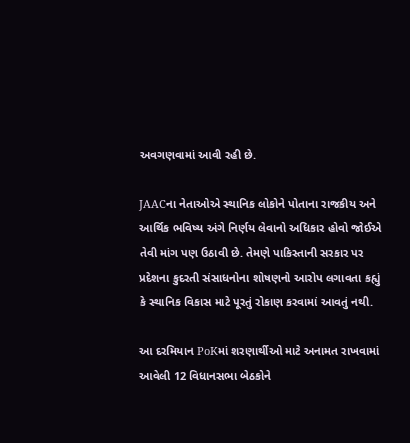અવગણવામાં આવી રહી છે.

JAACના નેતાઓએ સ્થાનિક લોકોને પોતાના રાજકીય અને આર્થિક ભવિષ્ય અંગે નિર્ણય લેવાનો અધિકાર હોવો જોઈએ તેવી માંગ પણ ઉઠાવી છે. તેમણે પાકિસ્તાની સરકાર પર પ્રદેશના કુદરતી સંસાધનોના શોષણનો આરોપ લગાવતા કહ્યું કે સ્થાનિક વિકાસ માટે પૂરતું રોકાણ કરવામાં આવતું નથી.

આ દરમિયાન PoKમાં શરણાર્થીઓ માટે અનામત રાખવામાં આવેલી 12 વિધાનસભા બેઠકોને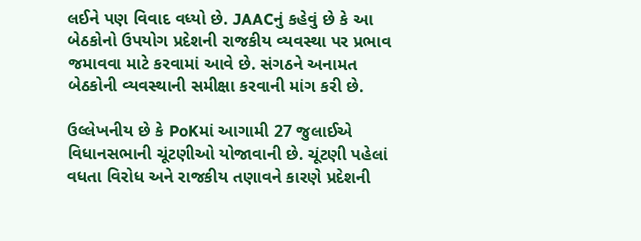લઈને પણ વિવાદ વધ્યો છે. JAACનું કહેવું છે કે આ બેઠકોનો ઉપયોગ પ્રદેશની રાજકીય વ્યવસ્થા પર પ્રભાવ જમાવવા માટે કરવામાં આવે છે. સંગઠને અનામત બેઠકોની વ્યવસ્થાની સમીક્ષા કરવાની માંગ કરી છે.

ઉલ્લેખનીય છે કે PoKમાં આગામી 27 જુલાઈએ વિધાનસભાની ચૂંટણીઓ યોજાવાની છે. ચૂંટણી પહેલાં વધતા વિરોધ અને રાજકીય તણાવને કારણે પ્રદેશની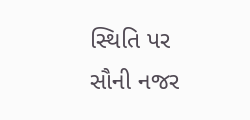સ્થિતિ પર સૌની નજર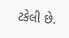ટકેલી છે.